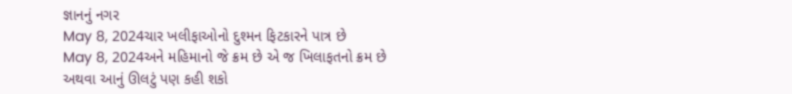જ્ઞાનનું નગર
May 8, 2024ચાર ખલીફાઓનો દુશ્મન ફિટકારને પાત્ર છે
May 8, 2024અને મહિમાનો જે ક્રમ છે એ જ ખિલાફતનો ક્રમ છે અથવા આનું ઊલટું પણ કહી શકો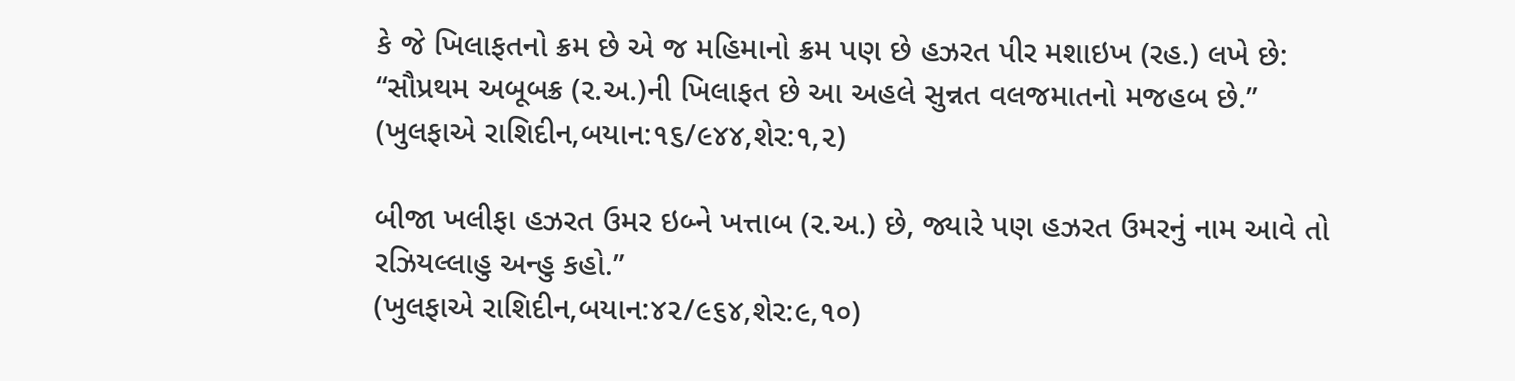કે જે ખિલાફતનો ક્રમ છે એ જ મહિમાનો ક્રમ પણ છે હઝરત પીર મશાઇખ (રહ.) લખે છે:
“સૌપ્રથમ અબૂબક્ર (ર.અ.)ની ખિલાફત છે આ અહલે સુન્નત વલજમાતનો મજહબ છે.”
(ખુલફાએ રાશિદીન,બયાન:૧૬/૯૪૪,શેર:૧,૨)

બીજા ખલીફા હઝરત ઉમર ઇબ્ને ખત્તાબ (ર.અ.) છે, જ્યારે પણ હઝરત ઉમરનું નામ આવે તો રઝિયલ્લાહુ અન્હુ કહો.”
(ખુલફાએ રાશિદીન,બયાન:૪૨/૯૬૪,શેર:૯,૧૦)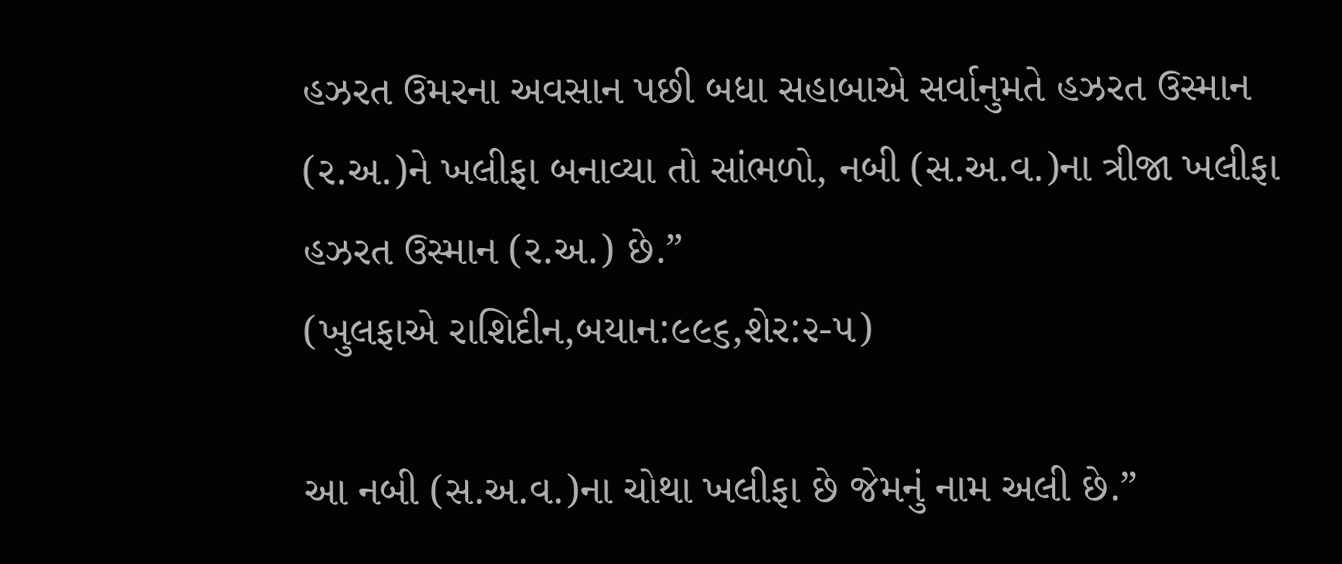હઝરત ઉમરના અવસાન પછી બધા સહાબાએ સર્વાનુમતે હઝરત ઉસ્માન (ર.અ.)ને ખલીફા બનાવ્યા તો સાંભળો, નબી (સ.અ.વ.)ના ત્રીજા ખલીફા હઝરત ઉસ્માન (ર.અ.) છે.”
(ખુલફાએ રાશિદીન,બયાન:૯૯૬,શેર:૨-૫)

આ નબી (સ.અ.વ.)ના ચોથા ખલીફા છે જેમનું નામ અલી છે.”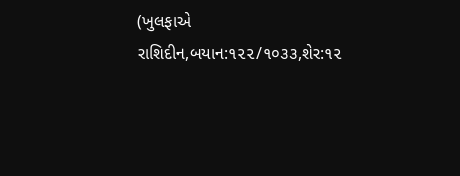(ખુલફાએ રાશિદીન,બયાન:૧૨૨/૧૦૩૩,શેર:૧૨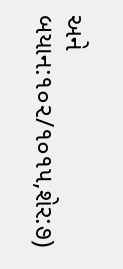અને બયાન:૧૦૨/૧૦૧૫,શેર:૭)